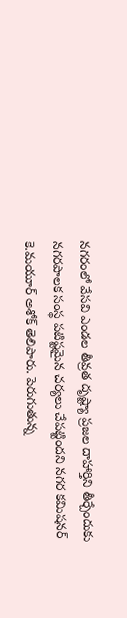నగరంలో వేసవి ఎండల తీవ్రత దృష్ట్యా ప్రజల దాహార్తిని తీర్చేందుకు నగరపాలక సంస్థ పటిష్టమైన చర్యలు చేపట్టిందని నగర కమిషనర్ కె.మయూర్ అశోక్ తెలిపారు. పెరుగుతున్న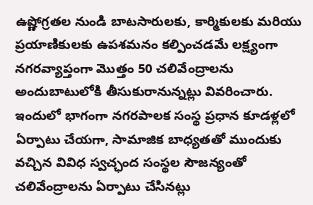ఉష్ణోగ్రతల నుండి బాటసారులకు, కార్మికులకు మరియు ప్రయాణికులకు ఉపశమనం కల్పించడమే లక్ష్యంగా నగరవ్యాప్తంగా మొత్తం 50 చలివేంద్రాలను అందుబాటులోకి తీసుకురానున్నట్లు వివరించారు. ఇందులో భాగంగా నగరపాలక సంస్థ ప్రధాన కూడళ్లలో ఏర్పాటు చేయగా, సామాజిక బాధ్యతతో ముందుకు వచ్చిన వివిధ స్వచ్ఛంద సంస్థల సౌజన్యంతో చలివేంద్రాలను ఏర్పాటు చేసినట్లు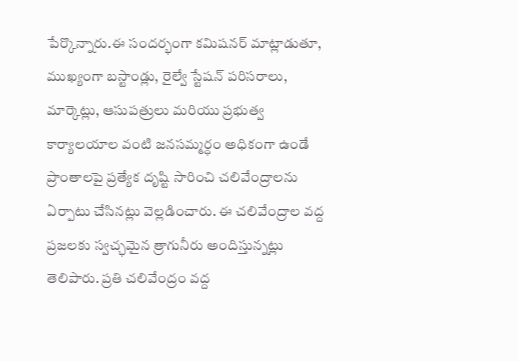పేర్కొన్నారు.ఈ సందర్భంగా కమిషనర్ మాట్లాడుతూ, ముఖ్యంగా బస్టాండ్లు, రైల్వే స్టేషన్ పరిసరాలు, మార్కెట్లు, ఆసుపత్రులు మరియు ప్రభుత్వ కార్యాలయాల వంటి జనసమ్మర్ధం అధికంగా ఉండే ప్రాంతాలపై ప్రత్యేక దృష్టి సారించి చలివేంద్రాలను ఏర్పాటు చేసినట్లు వెల్లడించారు. ఈ చలివేంద్రాల వద్ద ప్రజలకు స్వచ్ఛమైన త్రాగునీరు అందిస్తున్నట్లు తెలిపారు. ప్రతి చలివేంద్రం వద్ద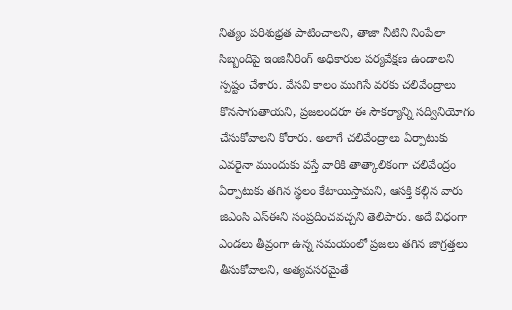నిత్యం పరిశుభ్రత పాటించాలని, తాజా నీటిని నింపేలా సిబ్బందిపై ఇంజినీరింగ్ అధికారుల పర్యవేక్షణ ఉండాలని స్పష్టం చేశారు. వేసవి కాలం ముగిసే వరకు చలివేంద్రాలు కొనసాగుతాయని, ప్రజలందరూ ఈ సౌకర్యాన్ని సద్వినియోగం చేసుకోవాలని కోరారు. అలాగే చలివేంద్రాలు ఏర్పాటుకు ఎవరైనా ముందుకు వస్తే వారికి తాత్కాలికంగా చలివేంద్రం ఏర్పాటుకు తగిన స్థలం కేటాయిస్తామని, ఆసక్తి కల్గిన వారు జిఎంసి ఎస్ఈని సంప్రదించవచ్చని తెలిపారు. అదే విధంగా ఎండలు తీవ్రంగా ఉన్న సమయంలో ప్రజలు తగిన జాగ్రత్తలు తీసుకోవాలని, అత్యవసరమైతే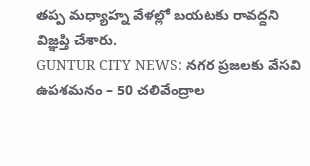తప్ప మధ్యాహ్న వేళల్లో బయటకు రావద్దని విజ్ఞప్తి చేశారు.
GUNTUR CITY NEWS: నగర ప్రజలకు వేసవి ఉపశమనం – 50 చలివేంద్రాల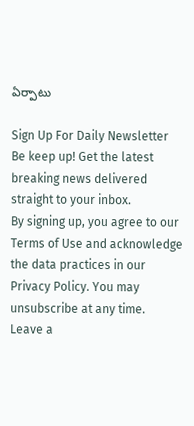ఏర్పాటు

Sign Up For Daily Newsletter
Be keep up! Get the latest breaking news delivered straight to your inbox.
By signing up, you agree to our Terms of Use and acknowledge the data practices in our Privacy Policy. You may unsubscribe at any time.
Leave a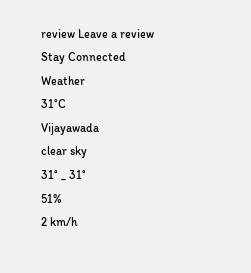review Leave a review
Stay Connected
Weather
31°C
Vijayawada
clear sky
31° _ 31°
51%
2 km/h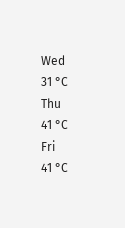Wed
31 °C
Thu
41 °C
Fri
41 °C